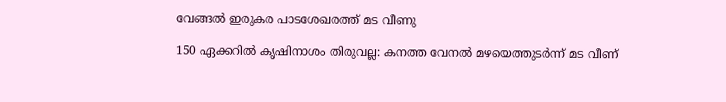വേങ്ങൽ ഇരുകര പാടശേഖരത്ത് മട വീണു

150 ഏക്കറിൽ കൃഷിനാശം തിരുവല്ല: കനത്ത വേനൽ മഴയെത്തുടർന്ന് മട വീണ്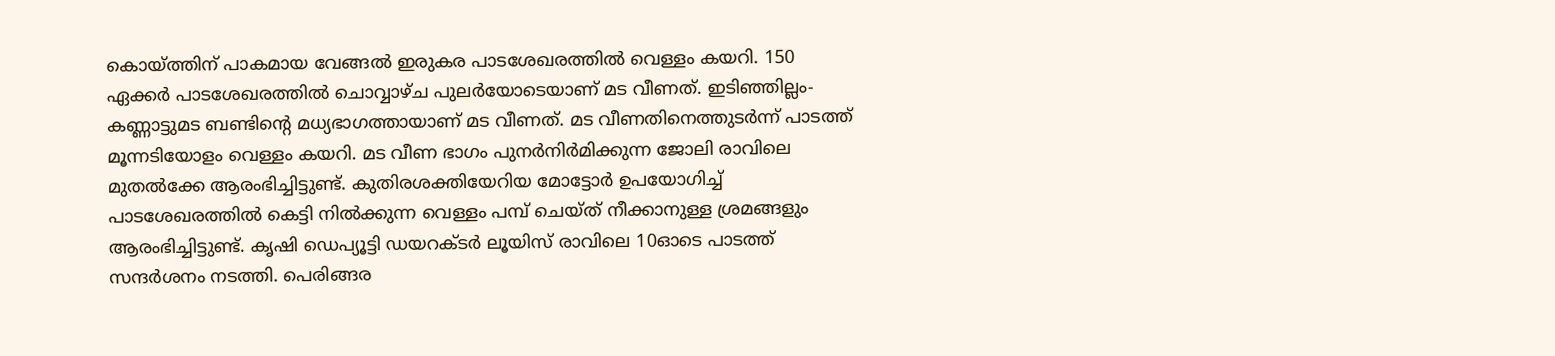കൊയ്ത്തിന് പാകമായ വേങ്ങൽ ഇരുകര പാടശേഖരത്തിൽ വെള്ളം കയറി. 150 ഏക്കർ പാടശേഖരത്തിൽ ചൊവ്വാഴ്ച പുലർയോടെയാണ് മട വീണത്. ഇടിഞ്ഞില്ലം-കണ്ണാട്ടുമട ബണ്ടിന്‍റെ മധ്യഭാഗത്തായാണ് മട വീണത്. മട വീണതിനെത്തുടർന്ന് പാടത്ത് മൂന്നടിയോളം വെള്ളം കയറി. മട വീണ ഭാഗം പുനർനിർമിക്കുന്ന ജോലി രാവിലെ മുതൽക്കേ ആരംഭിച്ചിട്ടുണ്ട്. കുതിരശക്തിയേറിയ മോട്ടോർ ഉപയോഗിച്ച് പാടശേഖരത്തിൽ കെട്ടി നിൽക്കുന്ന വെള്ളം പമ്പ് ചെയ്ത് നീക്കാനുള്ള ശ്രമങ്ങളും ആരംഭിച്ചിട്ടുണ്ട്. കൃഷി ഡെപ്യൂട്ടി ഡയറക്ടർ ലൂയിസ് രാവിലെ 10ഓടെ പാടത്ത് സന്ദർശനം നടത്തി. പെരിങ്ങര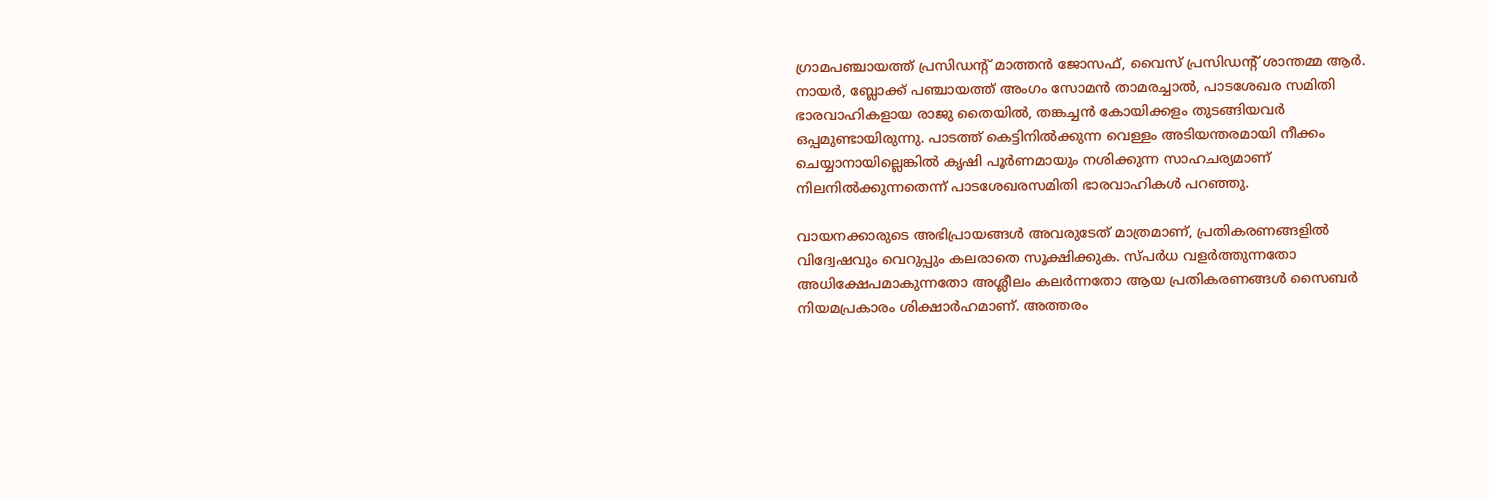ഗ്രാമപഞ്ചായത്ത് പ്രസിഡന്‍റ് മാത്തൻ ജോസഫ്, വൈസ് പ്രസിഡന്‍റ് ശാന്തമ്മ ആർ. നായർ, ബ്ലോക്ക് പഞ്ചായത്ത് അംഗം സോമൻ താമരച്ചാൽ, പാടശേഖര സമിതി ഭാരവാഹികളായ രാജു തൈയിൽ, തങ്കച്ചൻ കോയിക്കളം തുടങ്ങിയവർ ഒപ്പമുണ്ടായിരുന്നു. പാടത്ത് കെട്ടിനിൽക്കുന്ന വെള്ളം അടിയന്തരമായി നീക്കം ചെയ്യാനായില്ലെങ്കിൽ കൃഷി പൂർണമായും നശിക്കുന്ന സാഹചര്യമാണ് നിലനിൽക്കുന്നതെന്ന് പാടശേഖരസമിതി ഭാരവാഹികൾ പറഞ്ഞു.

വായനക്കാരുടെ അഭിപ്രായങ്ങള്‍ അവരുടേത് മാത്രമാണ്, പ്രതികരണങ്ങളിൽ വിദ്വേഷവും വെറുപ്പും കലരാതെ സൂക്ഷിക്കുക. സ്പർധ വളർത്തുന്നതോ അധിക്ഷേപമാകുന്നതോ അശ്ലീലം കലർന്നതോ ആയ പ്രതികരണങ്ങൾ സൈബർ നിയമപ്രകാരം ശിക്ഷാർഹമാണ്. അത്തരം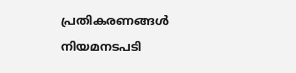പ്രതികരണങ്ങൾ നിയമനടപടി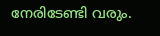നേരിടേണ്ടി വരും.